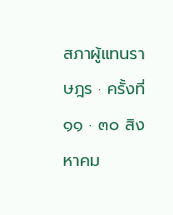สภาผู้แทนราษฎร · ครั้งที่ ๑๑ · ๓๐ สิงหาคม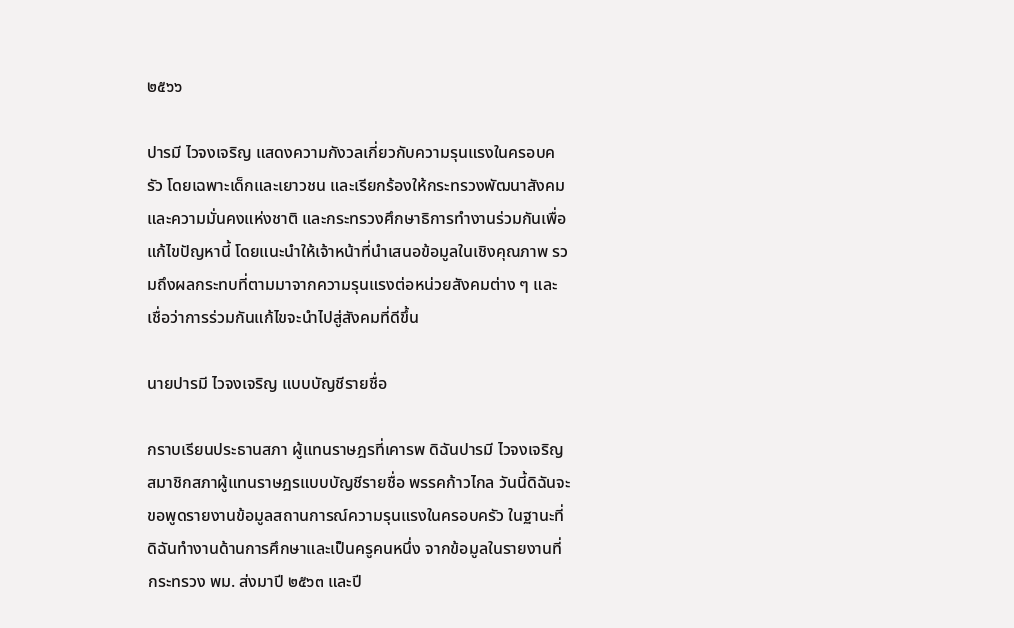๒๕๖๖

ปารมี ไวจงเจริญ แสดงความกังวลเกี่ยวกับความรุนแรงในครอบครัว โดยเฉพาะเด็กและเยาวชน และเรียกร้องให้กระทรวงพัฒนาสังคมและความมั่นคงแห่งชาติ และกระทรวงศึกษาธิการทำงานร่วมกันเพื่อแก้ไขปัญหานี้ โดยแนะนำให้เจ้าหน้าที่นำเสนอข้อมูลในเชิงคุณภาพ รวมถึงผลกระทบที่ตามมาจากความรุนแรงต่อหน่วยสังคมต่าง ๆ และเชื่อว่าการร่วมกันแก้ไขจะนำไปสู่สังคมที่ดีขึ้น

นายปารมี ไวจงเจริญ แบบบัญชีรายชื่อ

กราบเรียนประธานสภา ผู้แทนราษฎรที่เคารพ ดิฉันปารมี ไวจงเจริญ สมาชิกสภาผู้แทนราษฎรแบบบัญชีรายชื่อ พรรคก้าวไกล วันนี้ดิฉันจะขอพูดรายงานข้อมูลสถานการณ์ความรุนแรงในครอบครัว ในฐานะที่ดิฉันทำงานด้านการศึกษาและเป็นครูคนหนึ่ง จากข้อมูลในรายงานที่กระทรวง พม. ส่งมาปี ๒๕๖๓ และปี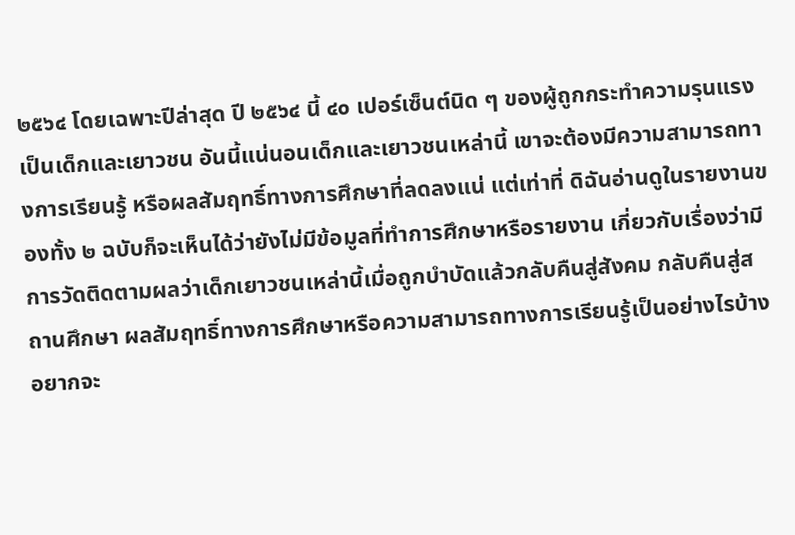๒๕๖๔ โดยเฉพาะปีล่าสุด ปี ๒๕๖๔ นี้ ๔๐ เปอร์เซ็นต์นิด ๆ ของผู้ถูกกระทำความรุนแรงเป็นเด็กและเยาวชน อันนี้แน่นอนเด็กและเยาวชนเหล่านี้ เขาจะต้องมีความสามารถทางการเรียนรู้ หรือผลสัมฤทธิ์ทางการศึกษาที่ลดลงแน่ แต่เท่าที่ ดิฉันอ่านดูในรายงานของทั้ง ๒ ฉบับก็จะเห็นได้ว่ายังไม่มีข้อมูลที่ทำการศึกษาหรือรายงาน เกี่ยวกับเรื่องว่ามีการวัดติดตามผลว่าเด็กเยาวชนเหล่านี้เมื่อถูกบำบัดแล้วกลับคืนสู่สังคม กลับคืนสู่สถานศึกษา ผลสัมฤทธิ์ทางการศึกษาหรือความสามารถทางการเรียนรู้เป็นอย่างไรบ้าง อยากจะ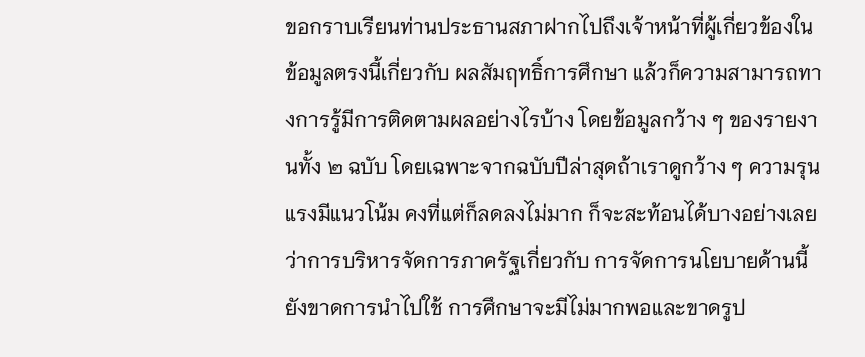ขอกราบเรียนท่านประธานสภาฝากไปถึงเจ้าหน้าที่ผู้เกี่ยวข้องในข้อมูลตรงนี้เกี่ยวกับ ผลสัมฤทธิ์การศึกษา แล้วก็ความสามารถทางการรู้มีการติดตามผลอย่างไรบ้าง โดยข้อมูลกว้าง ๆ ของรายงานทั้ง ๒ ฉบับ โดยเฉพาะจากฉบับปีล่าสุดถ้าเราดูกว้าง ๆ ความรุนแรงมีแนวโน้ม คงที่แต่ก็ลดลงไม่มาก ก็จะสะท้อนได้บางอย่างเลยว่าการบริหารจัดการภาครัฐเกี่ยวกับ การจัดการนโยบายด้านนี้ยังขาดการนำไปใช้ การศึกษาจะมีไม่มากพอและขาดรูป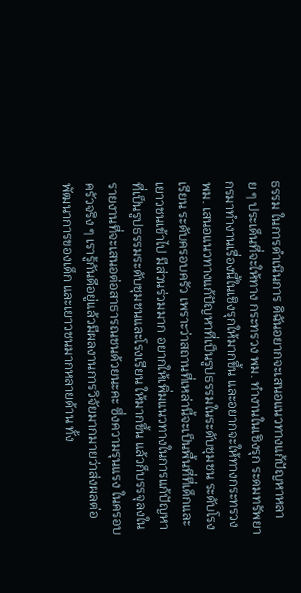ธรรม ในการดำเนินการ ดิฉันอยากจะเสนอแนวทางแก้ปัญหาหลาย ๆ ประเด็นที่จะให้ทาง กระทรวง พม. ทำงานในเชิงรุก ระดมทรัพยากรมาทำงานเรื่องนี้ในเชิงรุกให้มากขึ้น และอยากจะให้ทางกระทรวง พม. เสนอแนวทางแก้ปัญหาที่เป็นรูปธรรมในระดับชุมชน ระดับโรงเรียน ระดับครอบครัว เพราะว่าสถานที่เหล่านี้จะเป็นพื้นที่ที่เด็กและเยาวชนเข้าไป มีส่วนร่วมมาก อยากให้เพิ่มแนวทางในการแก้ปัญหาที่เป็นรูปธรรมระดับชุมชนและโรงเรียน ให้มากขึ้น แล้วก็บรรจุลงในรายงานที่จะเสนอต่อสาธารณชนด้วยนะคะ ซึ่งความรุนแรง ในครอบครัวจริง ๆ เรารู้กันดีอยู่แล้วมีผลงานการวิจัยมากมายว่าส่งผลต่อพัฒนาการของเด็ก และเยาวชนมากหลายด้าน ทั้ง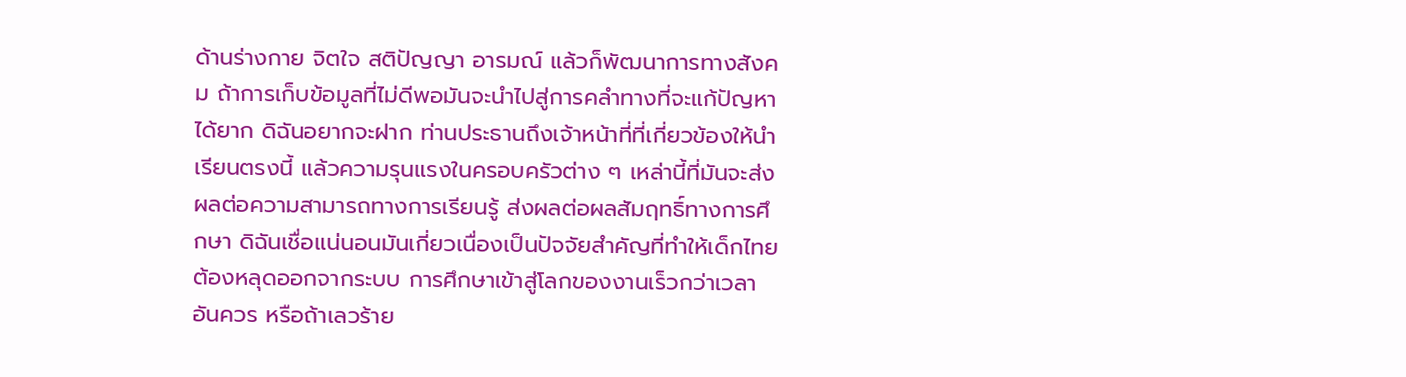ด้านร่างกาย จิตใจ สติปัญญา อารมณ์ แล้วก็พัฒนาการทางสังคม ถ้าการเก็บข้อมูลที่ไม่ดีพอมันจะนำไปสู่การคลำทางที่จะแก้ปัญหาได้ยาก ดิฉันอยากจะฝาก ท่านประธานถึงเจ้าหน้าที่ที่เกี่ยวข้องให้นำเรียนตรงนี้ แล้วความรุนแรงในครอบครัวต่าง ๆ เหล่านี้ที่มันจะส่งผลต่อความสามารถทางการเรียนรู้ ส่งผลต่อผลสัมฤทธิ์ทางการศึกษา ดิฉันเชื่อแน่นอนมันเกี่ยวเนื่องเป็นปัจจัยสำคัญที่ทำให้เด็กไทยต้องหลุดออกจากระบบ การศึกษาเข้าสู่โลกของงานเร็วกว่าเวลาอันควร หรือถ้าเลวร้าย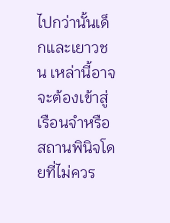ไปกว่านั้นเด็กและเยาวชน เหล่านี้อาจจะต้องเข้าสู่เรือนจำหรือสถานพินิจโดยที่ไม่ควร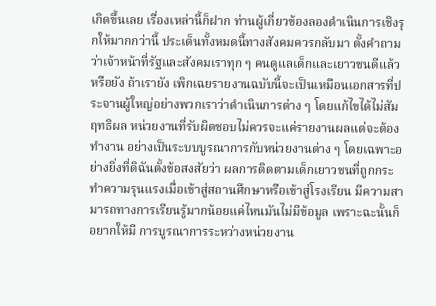เกิดขึ้นเลย เรื่องเหล่านี้ก็ฝาก ท่านผู้เกี่ยวข้องลองดำเนินการเชิงรุกให้มากกว่านี้ ประเด็นทั้งหมดนี้ทางสังคมควรกลับมา ตั้งคำถามว่าเจ้าหน้าที่รัฐและสังคมเราทุก ๆ คนดูแลเด็กและเยาวชนดีแล้วหรือยัง ถ้าเรายัง เพิกเฉยรายงานฉบับนี้จะเป็นเหมือนเอกสารที่ประจานผู้ใหญ่อย่างพวกเราว่าดำเนินการต่าง ๆ โดยแก้ไขได้ไม่สัมฤทธิผล หน่วยงานที่รับผิดชอบไม่ควรจะแค่รายงานผลแต่จะต้องทำงาน อย่างเป็นระบบบูรณาการกับหน่วยงานต่าง ๆ โดยเฉพาะอย่างยิ่งที่ดิฉันตั้งข้อสงสัยว่า ผลการติดตามเด็กเยาวชนที่ถูกกระทำความรุนแรงเมื่อเข้าสู่สถานศึกษาหรือเข้าสู่โรงเรียน มีความสามารถทางการเรียนรู้มากน้อยแค่ไหนมันไม่มีข้อมูล เพราะฉะนั้นก็อยากให้มี การบูรณาการระหว่างหน่วยงาน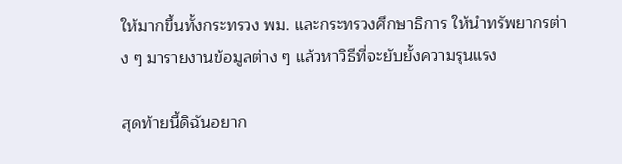ให้มากขึ้นทั้งกระทรวง พม. และกระทรวงศึกษาธิการ ให้นำทรัพยากรต่าง ๆ มารายงานข้อมูลต่าง ๆ แล้วหาวิธีที่จะยับยั้งความรุนแรง

สุดท้ายนี้ดิฉันอยาก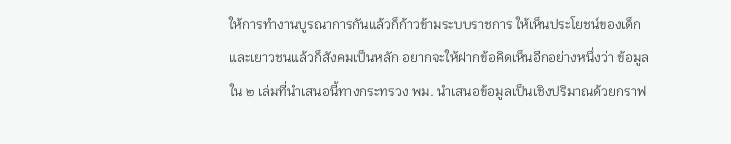ให้การทำงานบูรณาการกันแล้วก็ก้าวข้ามระบบราชการ ให้เห็นประโยชน์ของเด็กและเยาวชนแล้วก็สังคมเป็นหลัก อยากจะให้ฝากข้อคิดเห็นอีกอย่างหนึ่งว่า ข้อมูลใน ๒ เล่มที่นำเสนอนี้ทางกระทรวง พม. นำเสนอข้อมูลเป็นเชิงปริมาณด้วยกราฟ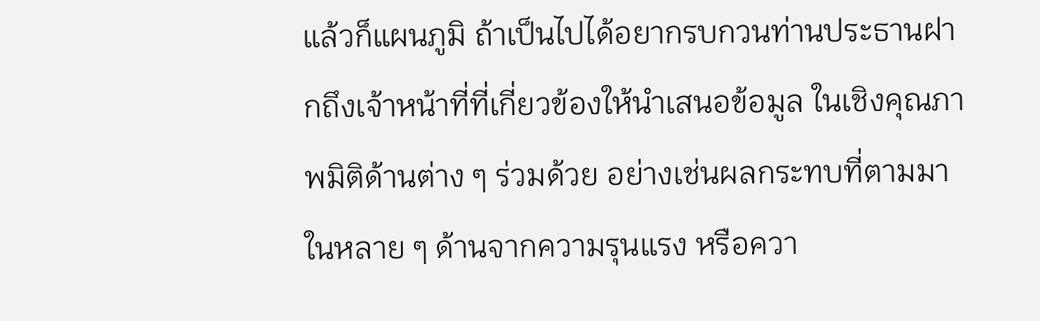แล้วก็แผนภูมิ ถ้าเป็นไปได้อยากรบกวนท่านประธานฝากถึงเจ้าหน้าที่ที่เกี่ยวข้องให้นำเสนอข้อมูล ในเชิงคุณภาพมิติด้านต่าง ๆ ร่วมด้วย อย่างเช่นผลกระทบที่ตามมาในหลาย ๆ ด้านจากความรุนแรง หรือควา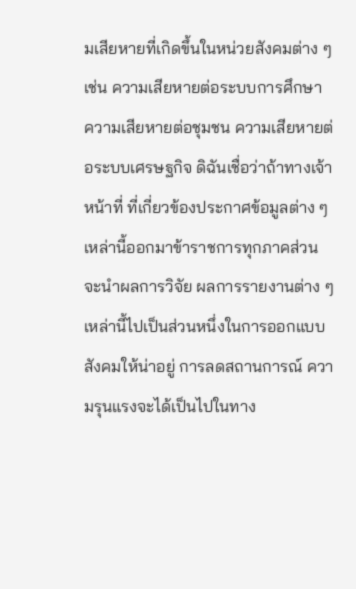มเสียหายที่เกิดขึ้นในหน่วยสังคมต่าง ๆ เช่น ความเสียหายต่อระบบการศึกษา ความเสียหายต่อชุมชน ความเสียหายต่อระบบเศรษฐกิจ ดิฉันเชื่อว่าถ้าทางเจ้าหน้าที่ ที่เกี่ยวข้องประกาศข้อมูลต่าง ๆ เหล่านี้ออกมาข้าราชการทุกภาคส่วนจะนำผลการวิจัย ผลการรายงานต่าง ๆ เหล่านี้ไปเป็นส่วนหนึ่งในการออกแบบสังคมให้น่าอยู่ การลดสถานการณ์ ความรุนแรงจะได้เป็นไปในทาง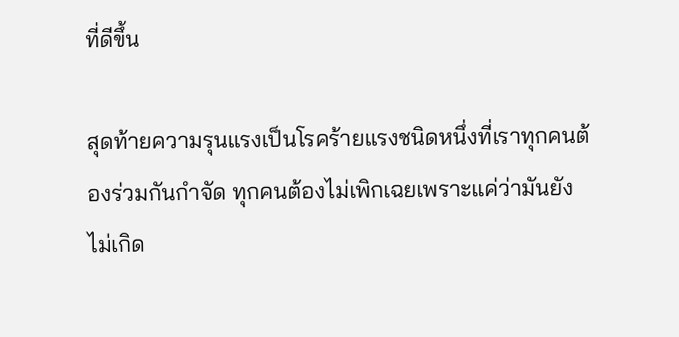ที่ดีขึ้น

สุดท้ายความรุนแรงเป็นโรคร้ายแรงชนิดหนึ่งที่เราทุกคนต้องร่วมกันกำจัด ทุกคนต้องไม่เพิกเฉยเพราะแค่ว่ามันยังไม่เกิด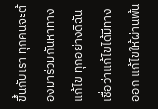ขึ้นกับเรา ทุกคนจะต้องมาร่วมกันหาทางแก้ไข ทุกอย่างดิฉันเชื่อว่าแก้ไขได้มีทางออก แก้ไขให้ผ่านพ้น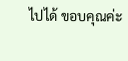ไปได้ ขอบคุณค่ะ